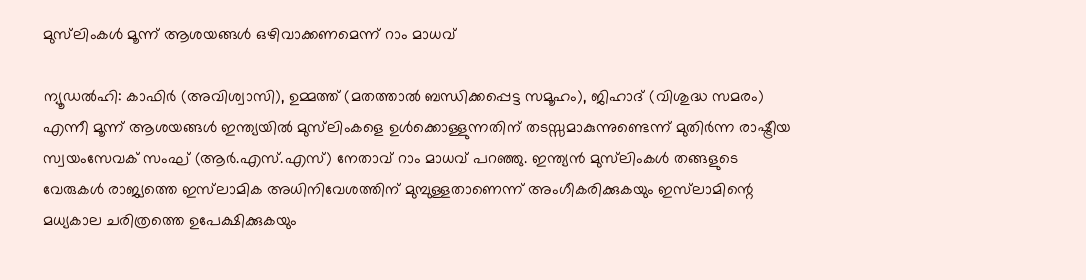മുസ്‍ലിംകൾ മൂന്ന് ആശയങ്ങൾ ഒഴിവാക്കണമെന്ന് റാം മാധവ്

ന്യൂഡൽഹി: കാഫിർ (അവിശ്വാസി), ഉമ്മത്ത് (മതത്താൽ ബന്ധിക്കപ്പെട്ട സമൂഹം), ജിഹാദ് (വിശുദ്ധ സമരം) എന്നീ മൂന്ന് ആശയങ്ങൾ ഇന്ത്യയിൽ മുസ്‍ലിംകളെ ഉൾക്കൊള്ളുന്നതിന് തടസ്സമാകുന്നുണ്ടെന്ന് മുതിർന്ന രാഷ്ട്രീയ സ്വയംസേവക് സംഘ് (ആർ.എസ്.എസ്) നേതാവ് റാം മാധവ് പറഞ്ഞു. ഇന്ത്യൻ മുസ്‍ലിംകൾ തങ്ങളുടെ വേരുകൾ രാജ്യത്തെ ഇസ്‍ലാമിക അധിനിവേശത്തിന് മുമ്പുള്ളതാണെന്ന് അംഗീകരിക്കുകയും ഇസ്‍ലാമിന്റെ മധ്യകാല ചരിത്രത്തെ ഉപേക്ഷിക്കുകയും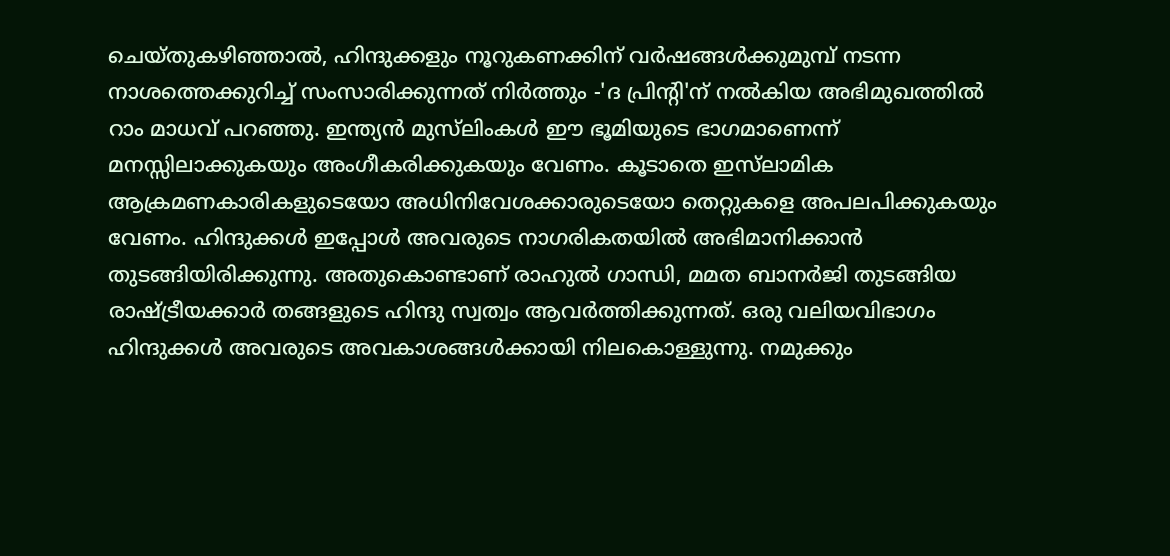ചെയ്തുകഴിഞ്ഞാൽ, ഹിന്ദുക്കളും നൂറുകണക്കിന് വർഷങ്ങൾക്കുമുമ്പ് നടന്ന നാശത്തെക്കുറിച്ച് സംസാരിക്കുന്നത് നിർത്തും -'ദ പ്രിന്റി'ന് നൽകിയ അഭിമുഖത്തിൽ റാം മാധവ് പറഞ്ഞു. ഇന്ത്യൻ മുസ്‌ലിംകൾ ഈ ഭൂമിയുടെ ഭാഗമാണെന്ന് മനസ്സിലാക്കുകയും അംഗീകരിക്കുകയും വേണം. കൂടാതെ ഇസ്‍ലാമിക ആക്രമണകാരികളുടെയോ അധിനിവേശക്കാരുടെയോ തെറ്റുകളെ അപലപിക്കുകയും വേണം. ഹിന്ദുക്കൾ ഇപ്പോൾ അവരുടെ നാഗരികതയിൽ അഭിമാനിക്കാൻ തുടങ്ങിയിരിക്കുന്നു. അതുകൊണ്ടാണ് രാഹുൽ ഗാന്ധി, മമത ബാനർജി തുടങ്ങിയ രാഷ്ട്രീയക്കാർ തങ്ങളുടെ ഹിന്ദു സ്വത്വം ആവർത്തിക്കുന്നത്. ഒരു വലിയവിഭാഗം ഹിന്ദുക്കൾ അവരുടെ അവകാശങ്ങൾക്കായി നിലകൊള്ളുന്നു. നമുക്കും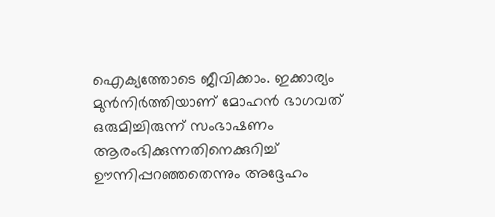ഐക്യത്തോടെ ജീവിക്കാം. ഇക്കാര്യം മുൻനിർത്തിയാണ് മോഹൻ ഭാഗവത് ഒരുമിച്ചിരുന്ന് സംഭാഷണം ആരംഭിക്കുന്നതിനെക്കുറിച്ച് ഊന്നിപ്പറഞ്ഞതെന്നും അദ്ദേഹം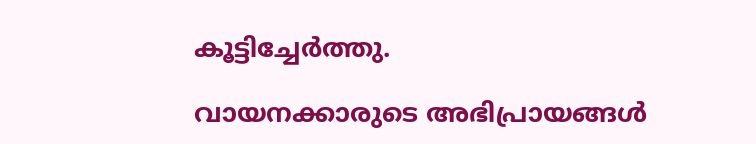കൂട്ടിച്ചേർത്തു.

വായനക്കാരുടെ അഭിപ്രായങ്ങള്‍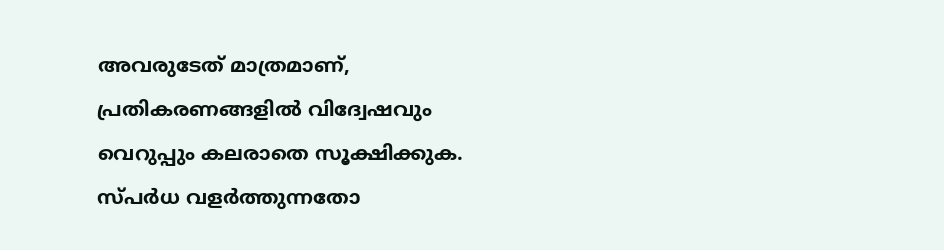അവരുടേത് മാത്രമാണ്, പ്രതികരണങ്ങളിൽ വിദ്വേഷവും വെറുപ്പും കലരാതെ സൂക്ഷിക്കുക. സ്പർധ വളർത്തുന്നതോ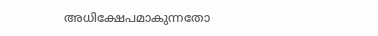അധിക്ഷേപമാകുന്നതോ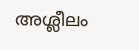അശ്ലീലം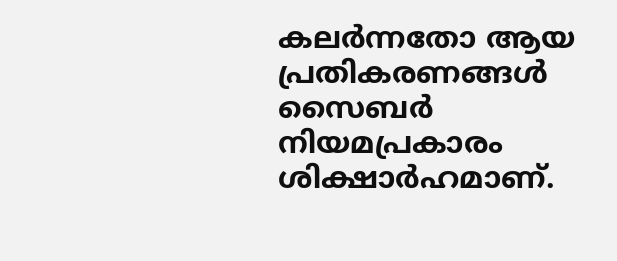കലർന്നതോ ആയ പ്രതികരണങ്ങൾ സൈബർ നിയമപ്രകാരം ശിക്ഷാർഹമാണ്.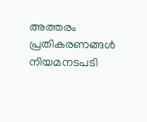അത്തരം പ്രതികരണങ്ങൾ നിയമനടപടി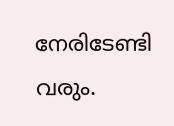നേരിടേണ്ടി വരും.